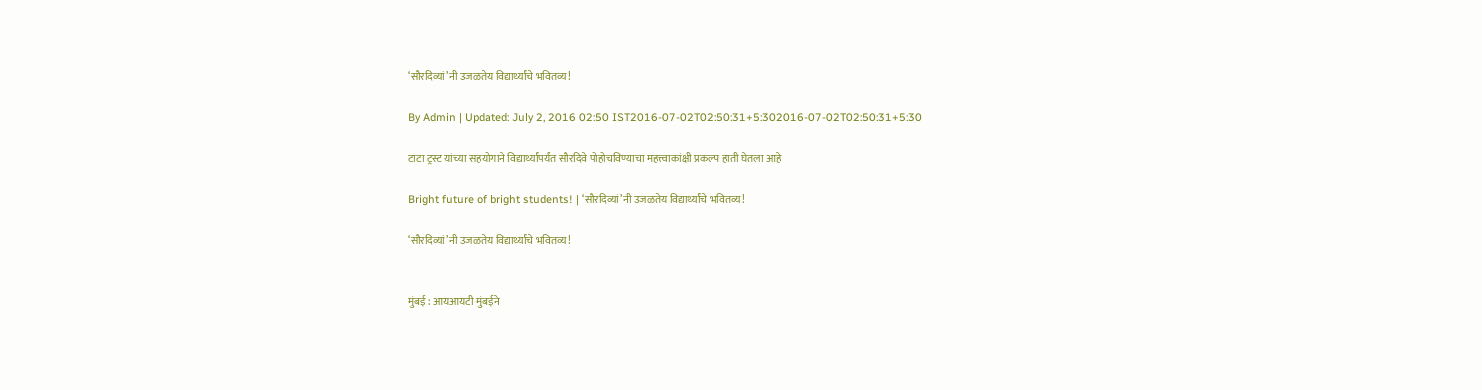‘सौरदिव्यां’नी उजळतेय विद्यार्थ्यांचे भवितव्य!

By Admin | Updated: July 2, 2016 02:50 IST2016-07-02T02:50:31+5:302016-07-02T02:50:31+5:30

टाटा ट्रस्ट यांच्या सहयोगाने विद्यार्थ्यांपर्यंत सौरदिवे पोहोचविण्याचा महत्त्वाकांक्षी प्रकल्प हाती घेतला आहे

Bright future of bright students! | ‘सौरदिव्यां’नी उजळतेय विद्यार्थ्यांचे भवितव्य!

‘सौरदिव्यां’नी उजळतेय विद्यार्थ्यांचे भवितव्य!


मुंबई : आयआयटी मुंबईने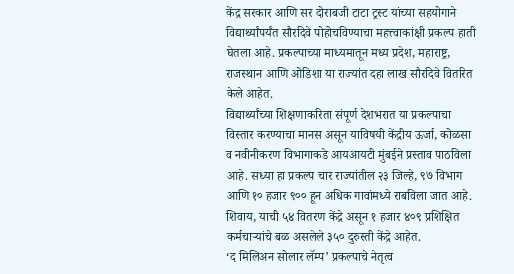केंद्र सरकार आणि सर दोराबजी टाटा ट्रस्ट यांच्या सहयोगाने विद्यार्थ्यांपर्यंत सौरदिवे पोहोचविण्याचा महत्त्वाकांक्षी प्रकल्प हाती घेतला आहे. प्रकल्पाच्या माध्यमातून मध्य प्रदेश, महाराष्ट्र, राजस्थान आणि ओडिशा या राज्यांत दहा लाख सौरदिवे वितरित केले आहेत.
विद्यार्थ्यांच्या शिक्षणाकरिता संपूर्ण देशभरात या प्रकल्पाचा विस्तार करण्याचा मानस असून याविषयी केंद्रीय ऊर्जा, कोळसा व नवीनीकरण विभागाकडे आयआयटी मुंबईने प्रस्ताव पाठविला आहे. सध्या हा प्रकल्प चार राज्यांतील २३ जिल्हे, ९७ विभाग आणि १० हजार ९०० हून अधिक गावांमध्ये राबविला जात आहे. शिवाय, याची ५४ वितरण केंद्रे असून १ हजार ४०९ प्रशिक्षित कर्मचाऱ्यांचे बळ असलेले ३५० दुरुस्ती केंद्रे आहेत.
‘द मिलिअन सोलार लॅम्प’ प्रकल्पाचे नेतृत्व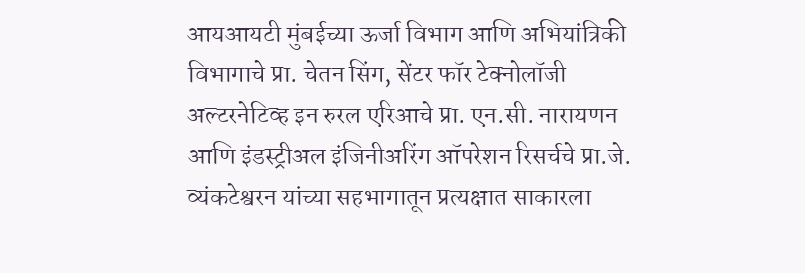आयआयटी मुंबईच्या ऊर्जा विभाग आणि अभियांत्रिकी विभागाचे प्रा. चेतन सिंग, सेंटर फॉर टेक्नोलॉजी अल्टरनेटिव्ह इन रुरल एरिआचे प्रा. एन.सी. नारायणन आणि इंडस्ट्रीअल इंजिनीअरिंग ऑपरेशन रिसर्चचे प्रा.जे. व्यंकटेश्वरन यांच्या सहभागातून प्रत्यक्षात साकारला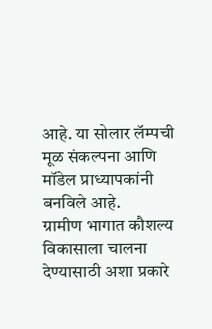आहे. या सोलार लॅम्पची मूळ संकल्पना आणि मॉडेल प्राध्यापकांनी बनविले आहे.
ग्रामीण भागात कौशल्य विकासाला चालना देण्यासाठी अशा प्रकारे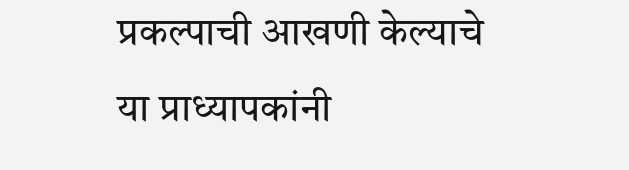प्रकल्पाची आखणी केल्याचे या प्राध्यापकांनी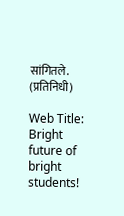सांगितले. (प्रतिनिधी)

Web Title: Bright future of bright students!